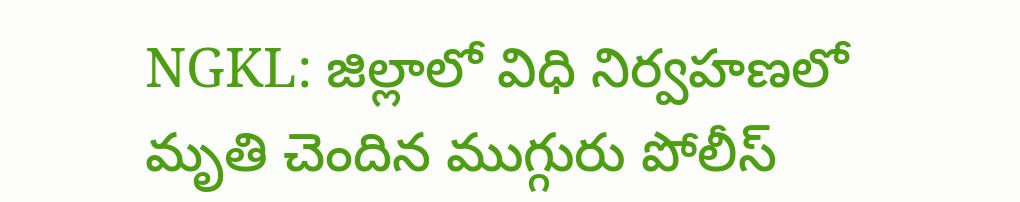NGKL: జిల్లాలో విధి నిర్వహణలో మృతి చెందిన ముగ్గురు పోలీస్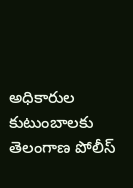అధికారుల కుటుంబాలకు తెలంగాణ పోలీస్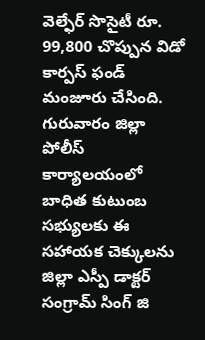వెల్ఫేర్ సొసైటీ రూ. 99,800 చొప్పున విడో కార్పస్ ఫండ్ మంజూరు చేసింది. గురువారం జిల్లా పోలీస్ కార్యాలయంలో బాధిత కుటుంబ సభ్యులకు ఈ సహాయక చెక్కులను జిల్లా ఎస్పీ డాక్టర్ సంగ్రామ్ సింగ్ జి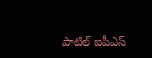పాటిల్ ఐపీఎస్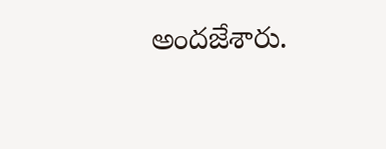అందజేశారు.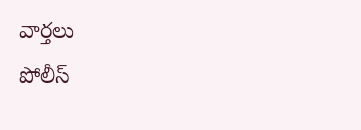వార్తలు
పోలీస్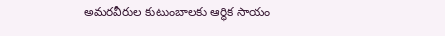అమరవీరుల కుటుంబాలకు ఆర్థిక సాయం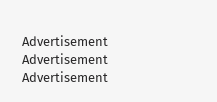Advertisement
Advertisement
Advertisement